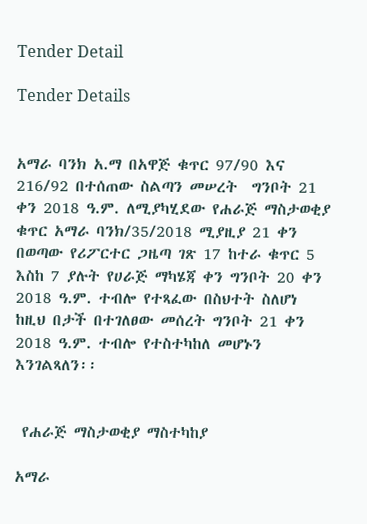Tender Detail

Tender Details


አማራ ባንክ አ.ማ በአዋጅ ቁጥር 97/90 እና 216/92 በተሰጠው ስልጣን መሠረት  ግንቦት 21 ቀን 2018 ዓ.ም. ለሚያካሂደው የሐራጅ ማስታወቂያ ቁጥር አማራ ባንክ/35/2018 ሚያዚያ 21 ቀን በወጣው የሪፖርተር ጋዜጣ ገጽ 17 ከተራ ቁጥር 5 እስከ 7 ያሉት የሀራጅ ማካሄጃ ቀን ግንቦት 20 ቀን 2018 ዓ.ም. ተብሎ የተጻፈው በስህተት ስለሆነ ከዚህ በታች በተገለፀው መሰረት ግንቦት 21 ቀን 2018 ዓ.ም. ተብሎ የተስተካከለ መሆኑን እንገልጻለን፡፡


 የሐራጅ ማስታወቂያ ማስተካከያ

አማራ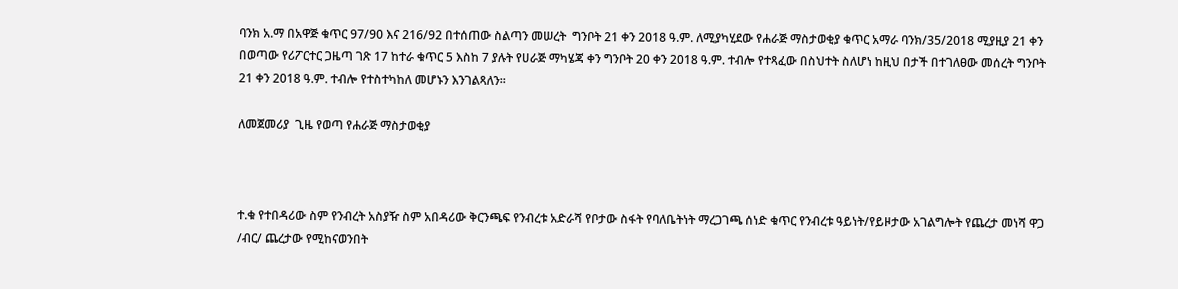ባንክ አ.ማ በአዋጅ ቁጥር 97/90 እና 216/92 በተሰጠው ስልጣን መሠረት  ግንቦት 21 ቀን 2018 ዓ.ም. ለሚያካሂደው የሐራጅ ማስታወቂያ ቁጥር አማራ ባንክ/35/2018 ሚያዚያ 21 ቀን በወጣው የሪፖርተር ጋዜጣ ገጽ 17 ከተራ ቁጥር 5 እስከ 7 ያሉት የሀራጅ ማካሄጃ ቀን ግንቦት 20 ቀን 2018 ዓ.ም. ተብሎ የተጻፈው በስህተት ስለሆነ ከዚህ በታች በተገለፀው መሰረት ግንቦት 21 ቀን 2018 ዓ.ም. ተብሎ የተስተካከለ መሆኑን እንገልጻለን፡፡

ለመጀመሪያ  ጊዜ የወጣ የሐራጅ ማስታወቂያ



ተ.ቁ የተበዳሪው ስም የንብረት አስያዥ ስም አበዳሪው ቅርንጫፍ የንብረቱ አድራሻ የቦታው ስፋት የባለቤትነት ማረጋገጫ ሰነድ ቁጥር የንብረቱ ዓይነት/የይዞታው አገልግሎት የጨረታ መነሻ ዋጋ /ብር/ ጨረታው የሚከናወንበት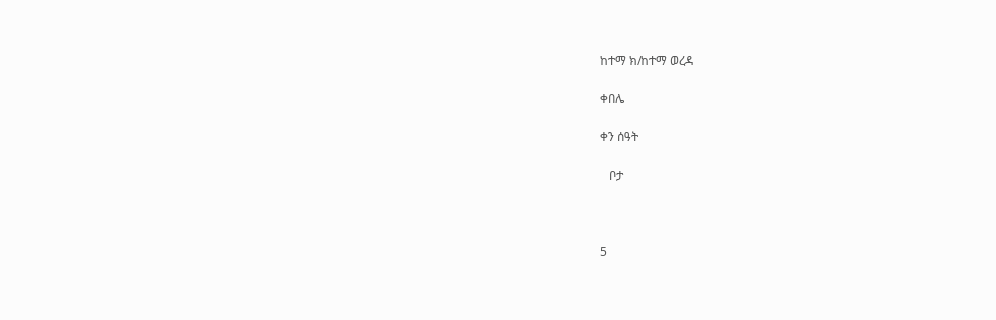ከተማ ክ/ከተማ ወረዳ

ቀበሌ

ቀን ሰዓት

   ቦታ



5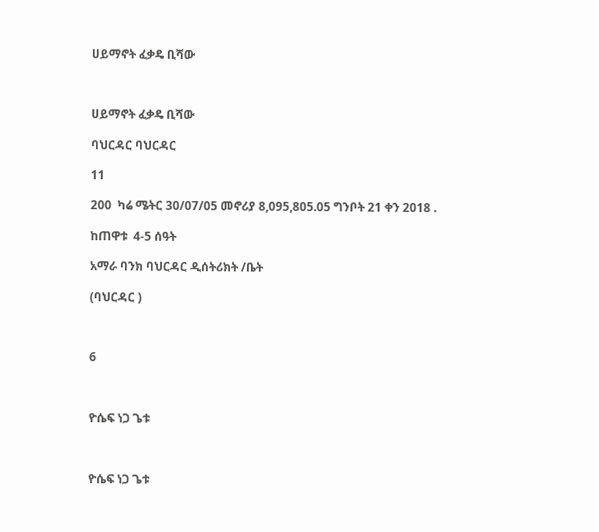ሀይማኖት ፈቃዴ ቢሻው



ሀይማኖት ፈቃዴ ቢሻው

ባህርዳር ባህርዳር

11

200  ካሬ ሜትር 30/07/05 መኖሪያ 8,095,805.05 ግንቦት 21 ቀን 2018 .

ከጠዋቱ  4-5 ሰዓት

አማራ ባንክ ባህርዳር ዲሰትሪክት /ቤት

(ባህርዳር )



6



ዮሴፍ ነጋ ጌቱ



ዮሴፍ ነጋ ጌቱ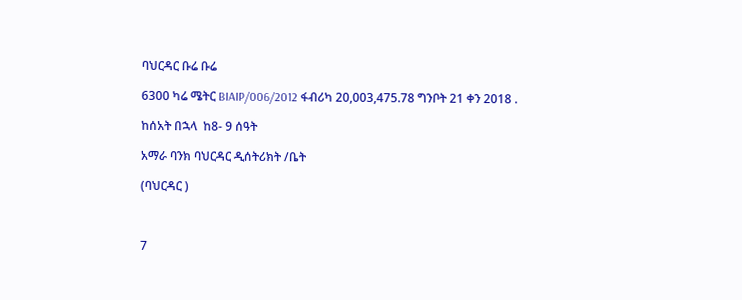ባህርዳር ቡሬ ቡሬ

6300 ካሬ ሜትር BIAIP/006/2012 ፋብሪካ 20,003,475.78 ግንቦት 21 ቀን 2018 .

ከሰአት በኋላ  ከ8- 9 ሰዓት

አማራ ባንክ ባህርዳር ዲሰትሪክት /ቤት

(ባህርዳር )



7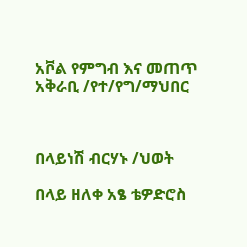አቮል የምግብ እና መጠጥ አቅራቢ /የተ/የግ/ማህበር



በላይነሽ ብርሃኑ /ህወት

በላይ ዘለቀ አፄ ቴዎድሮስ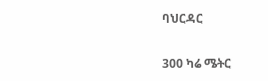ባህርዳር

300 ካሬ ሜትር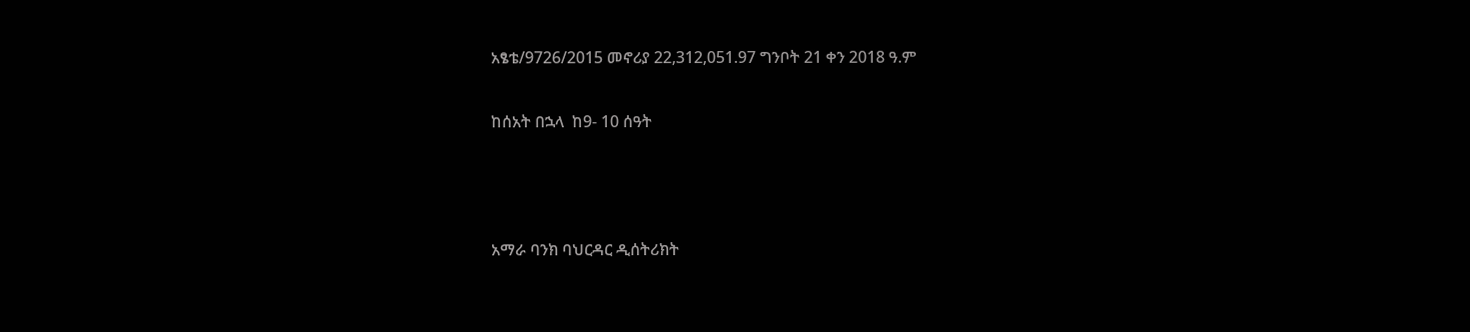አፄቴ/9726/2015 መኖሪያ 22,312,051.97 ግንቦት 21 ቀን 2018 ዓ.ም

ከሰአት በኋላ  ከ9- 10 ሰዓት



አማራ ባንክ ባህርዳር ዲሰትሪክት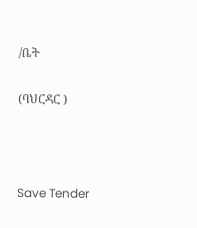/ቤት

(ባህርዳር )



Save Tender